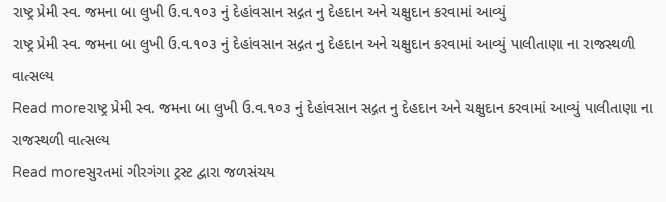રાષ્ટ્ર પ્રેમી સ્વ. જમના બા લુખી ઉ.વ.૧૦૩ નું દેહાંવસાન સદ્ગત નુ દેહદાન અને ચક્ષુદાન કરવામાં આવ્યું
રાષ્ટ્ર પ્રેમી સ્વ. જમના બા લુખી ઉ.વ.૧૦૩ નું દેહાંવસાન સદ્ગત નુ દેહદાન અને ચક્ષુદાન કરવામાં આવ્યું પાલીતાણા ના રાજસ્થળી વાત્સલ્ય
Read moreરાષ્ટ્ર પ્રેમી સ્વ. જમના બા લુખી ઉ.વ.૧૦૩ નું દેહાંવસાન સદ્ગત નુ દેહદાન અને ચક્ષુદાન કરવામાં આવ્યું પાલીતાણા ના રાજસ્થળી વાત્સલ્ય
Read moreસુરતમાં ગીરગંગા ટ્રસ્ટ દ્વારા જળસંચય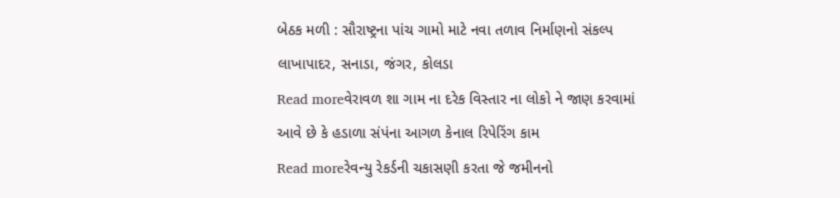બેઠક મળી : સૌરાષ્ટ્રના પાંચ ગામો માટે નવા તળાવ નિર્માણનો સંકલ્પ લાખાપાદર, સનાડા, જંગર, કોલડા
Read moreવેરાવળ શા ગામ ના દરેક વિસ્તાર ના લોકો ને જાણ કરવામાં આવે છે કે હડાળા સંપંના આગળ કેનાલ રિપેરિંગ કામ
Read moreરેવન્યુ રેકર્ડની ચકાસણી કરતા જે જમીનનો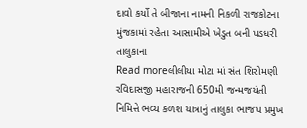દાવો કર્યો તે બીજાના નામની નિકળી રાજકોટના મુંજકામાં રહેતા આસામીએ ખેડુત બની પડધરી તાલુકાના
Read moreલીલીયા મોટા માં સંત શિરોમણી રવિદાસજી મહારાજની 650મી જન્મજયંતી નિમિત્તે ભવ્ય કળશ યાત્રાનું તાલુકા ભાજપ પ્રમુખ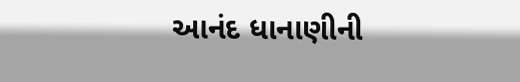આનંદ ધાનાણીની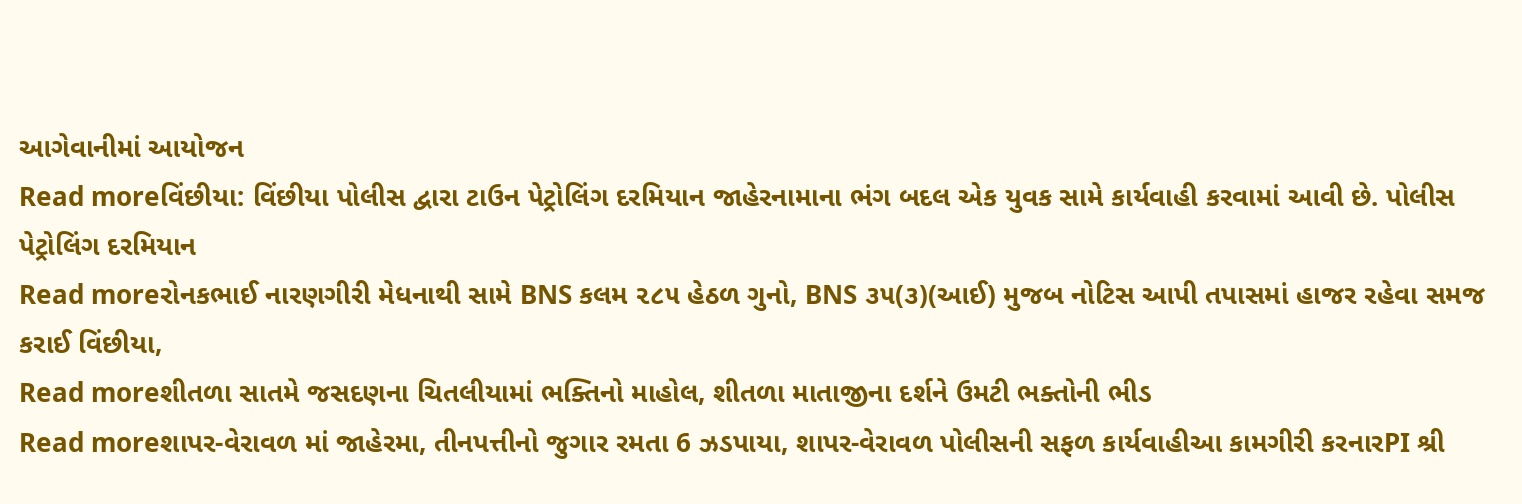આગેવાનીમાં આયોજન
Read moreવિંછીયા: વિંછીયા પોલીસ દ્વારા ટાઉન પેટ્રોલિંગ દરમિયાન જાહેરનામાના ભંગ બદલ એક યુવક સામે કાર્યવાહી કરવામાં આવી છે. પોલીસ પેટ્રોલિંગ દરમિયાન
Read moreરોનકભાઈ નારણગીરી મેધનાથી સામે BNS કલમ ૨૮૫ હેઠળ ગુનો, BNS ૩૫(૩)(આઈ) મુજબ નોટિસ આપી તપાસમાં હાજર રહેવા સમજ કરાઈ વિંછીયા,
Read moreશીતળા સાતમે જસદણના ચિતલીયામાં ભક્તિનો માહોલ, શીતળા માતાજીના દર્શને ઉમટી ભક્તોની ભીડ
Read moreશાપર-વેરાવળ માં જાહેરમા, તીનપત્તીનો જુગાર રમતા 6 ઝડપાયા, શાપર-વેરાવળ પોલીસની સફળ કાર્યવાહીઆ કામગીરી કરનારPI શ્રી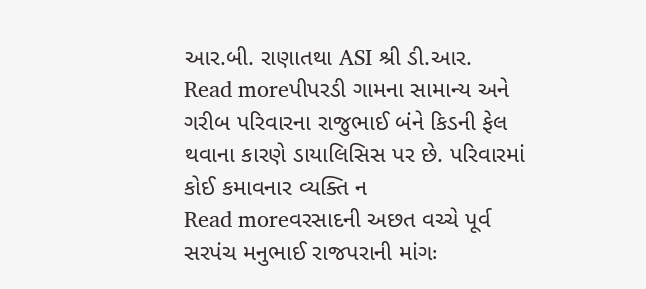આર.બી. રાણાતથા ASI શ્રી ડી.આર.
Read moreપીપરડી ગામના સામાન્ય અને ગરીબ પરિવારના રાજુભાઈ બંને કિડની ફેલ થવાના કારણે ડાયાલિસિસ પર છે. પરિવારમાં કોઈ કમાવનાર વ્યક્તિ ન
Read moreવરસાદની અછત વચ્ચે પૂર્વ સરપંચ મનુભાઈ રાજપરાની માંગઃ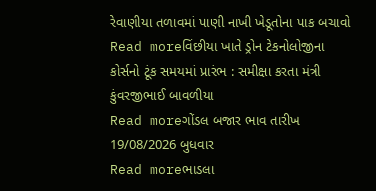રેવાણીયા તળાવમાં પાણી નાખી ખેડૂતોના પાક બચાવો
Read moreવિંછીયા ખાતે ડ્રોન ટેકનોલોજીના કોર્સનો ટૂંક સમયમાં પ્રારંભ : સમીક્ષા કરતા મંત્રી કુંવરજીભાઈ બાવળીયા
Read moreગોંડલ બજાર ભાવ તારીખ 19/08/2026 બુધવાર
Read moreભાડલા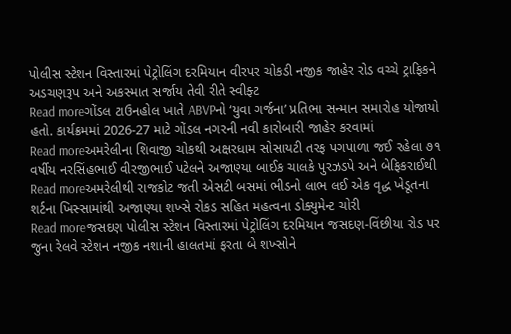પોલીસ સ્ટેશન વિસ્તારમાં પેટ્રોલિંગ દરમિયાન વીરપર ચોકડી નજીક જાહેર રોડ વચ્ચે ટ્રાફિકને અડચણરૂપ અને અકસ્માત સર્જાય તેવી રીતે સ્વીફ્ટ
Read moreગોંડલ ટાઉનહોલ ખાતે ABVPનો ‘યુવા ગર્જના’ પ્રતિભા સન્માન સમારોહ યોજાયો હતો. કાર્યક્રમમાં 2026-27 માટે ગોંડલ નગરની નવી કારોબારી જાહેર કરવામાં
Read moreઅમરેલીના શિવાજી ચોકથી અક્ષરધામ સોસાયટી તરફ પગપાળા જઈ રહેલા ૭૧ વર્ષીય નરસિંહભાઈ વીરજીભાઈ પટેલને અજાણ્યા બાઈક ચાલકે પુરઝડપે અને બેફિકરાઈથી
Read moreઅમરેલીથી રાજકોટ જતી એસટી બસમાં ભીડનો લાભ લઈ એક વૃદ્ધ ખેડૂતના શર્ટના ખિસ્સામાંથી અજાણ્યા શખ્સે રોકડ સહિત મહત્વના ડોક્યુમેન્ટ ચોરી
Read moreજસદણ પોલીસ સ્ટેશન વિસ્તારમાં પેટ્રોલિંગ દરમિયાન જસદણ-વિંછીયા રોડ પર જુના રેલવે સ્ટેશન નજીક નશાની હાલતમાં ફરતા બે શખ્સોને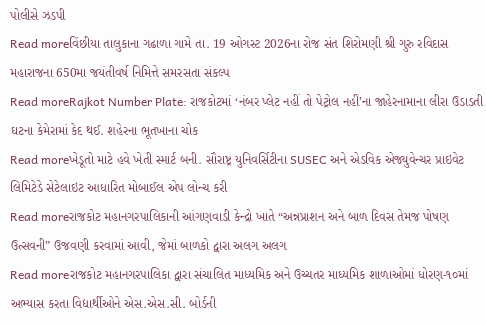પોલીસે ઝડપી
Read moreવિંછીયા તાલુકાના ગઢાળા ગામે તા. 19 ઓગસ્ટ 2026ના રોજ સંત શિરોમણી શ્રી ગુરુ રવિદાસ મહારાજના 650મા જયંતીવર્ષ નિમિત્તે સમરસતા સંકલ્પ
Read moreRajkot Number Plate: રાજકોટમાં ‘નંબર પ્લેટ નહીં તો પેટ્રોલ નહીં’ના જાહેરનામાના લીરા ઉડાડતી ઘટના કેમેરામાં કેદ થઈ. શહેરના ભૂતખાના ચોક
Read moreખેડૂતો માટે હવે ખેતી સ્માર્ટ બની. સૌરાષ્ટ્ર યુનિવર્સિટીના SUSEC અને એડવિક એજ્યુવેન્ચર પ્રાઇવેટ લિમિટેડે સેટેલાઇટ આધારિત મોબાઈલ એપ લોન્ચ કરી
Read moreરાજકોટ મહાનગરપાલિકાની આંગણવાડી કેન્દ્રો ખાતે “અન્નપ્રાશન અને બાળ દિવસ તેમજ પોષણ ઉત્સવની” ઉજવણી કરવામાં આવી, જેમાં બાળકો દ્વારા અલગ અલગ
Read moreરાજકોટ મહાનગરપાલિકા દ્વારા સંચાલિત માધ્યમિક અને ઉચ્ચતર માધ્યમિક શાળાઓમાં ધોરણ-૧૦માં અભ્યાસ કરતા વિદ્યાર્થીઓને એસ.એસ.સી. બોર્ડની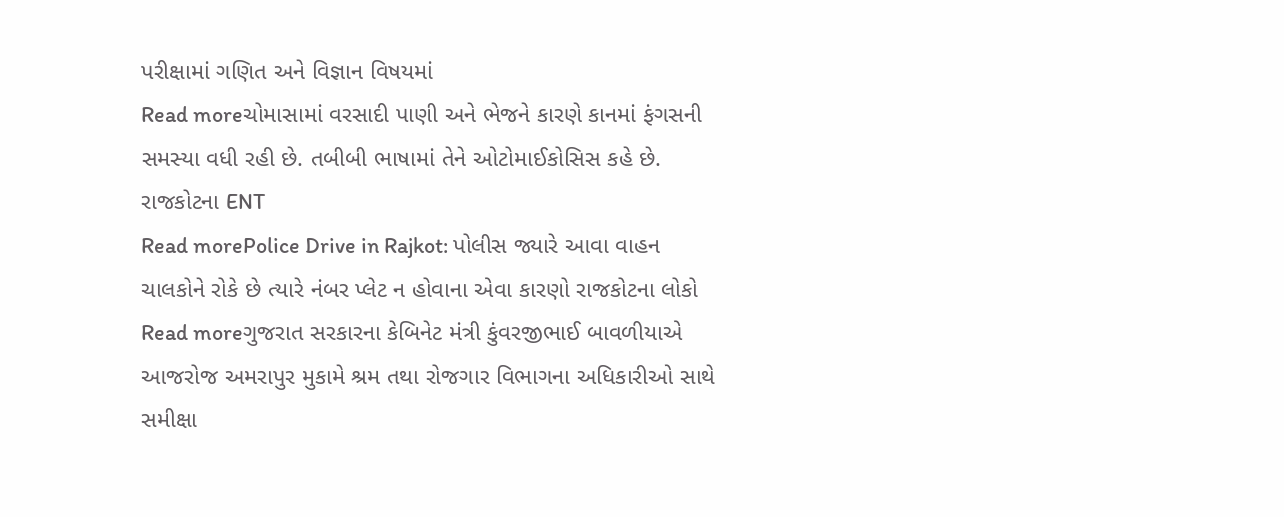પરીક્ષામાં ગણિત અને વિજ્ઞાન વિષયમાં
Read moreચોમાસામાં વરસાદી પાણી અને ભેજને કારણે કાનમાં ફંગસની સમસ્યા વધી રહી છે. તબીબી ભાષામાં તેને ઓટોમાઈકોસિસ કહે છે. રાજકોટના ENT
Read morePolice Drive in Rajkot: પોલીસ જ્યારે આવા વાહન ચાલકોને રોકે છે ત્યારે નંબર પ્લેટ ન હોવાના એવા કારણો રાજકોટના લોકો
Read moreગુજરાત સરકારના કેબિનેટ મંત્રી કુંવરજીભાઈ બાવળીયાએ આજરોજ અમરાપુર મુકામે શ્રમ તથા રોજગાર વિભાગના અધિકારીઓ સાથે સમીક્ષા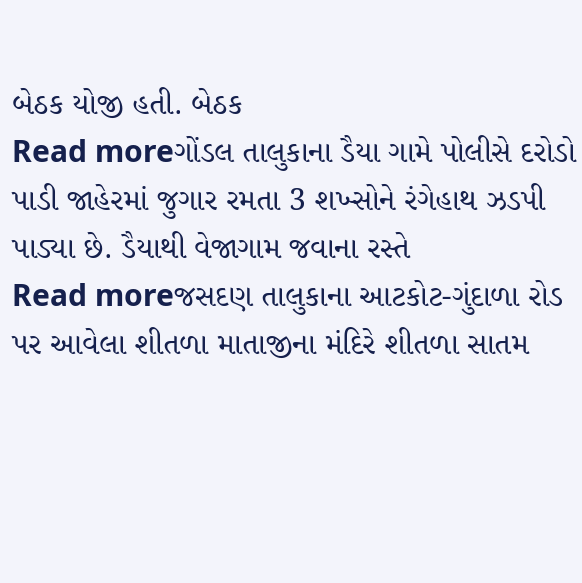બેઠક યોજી હતી. બેઠક
Read moreગોંડલ તાલુકાના ડૈયા ગામે પોલીસે દરોડો પાડી જાહેરમાં જુગાર રમતા 3 શખ્સોને રંગેહાથ ઝડપી પાડ્યા છે. ડૈયાથી વેજાગામ જવાના રસ્તે
Read moreજસદણ તાલુકાના આટકોટ-ગુંદાળા રોડ પર આવેલા શીતળા માતાજીના મંદિરે શીતળા સાતમ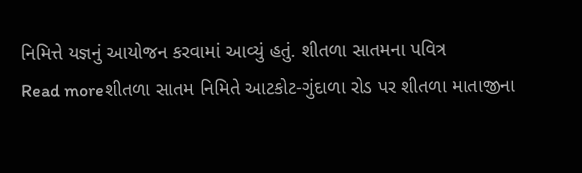નિમિત્તે યજ્ઞનું આયોજન કરવામાં આવ્યું હતું. શીતળા સાતમના પવિત્ર
Read moreશીતળા સાતમ નિમિતે આટકોટ-ગુંદાળા રોડ પર શીતળા માતાજીના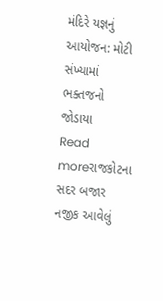મંદિરે યજ્ઞનું આયોજન: મોટી સંખ્યામાં ભક્તજનો જોડાયા
Read moreરાજકોટના સદર બજાર નજીક આવેલું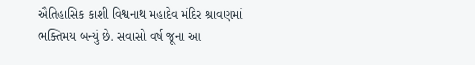ઐતિહાસિક કાશી વિશ્વનાથ મહાદેવ મંદિર શ્રાવણમાં ભક્તિમય બન્યું છે. સવાસો વર્ષ જૂના આ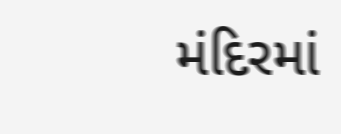મંદિરમાં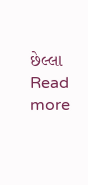છેલ્લા
Read more